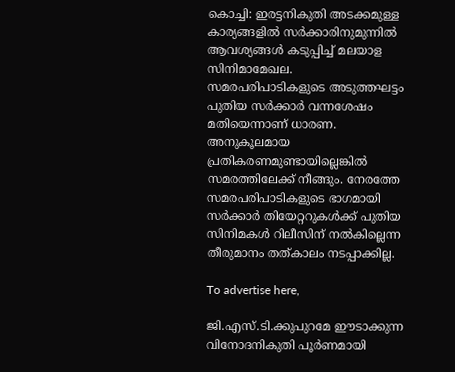കൊച്ചി: ഇരട്ടനികുതി അടക്കമുള്ള കാര്യങ്ങളിൽ സർക്കാരിനുമുന്നിൽ ആവശ്യങ്ങൾ കടുപ്പിച്ച്‌ മലയാള സിനിമാമേഖല. സമരപരിപാടികളുടെ അടുത്തഘട്ടം പുതിയ സർക്കാർ വന്നശേഷം മതിയെന്നാണ് ധാരണ. അനുകൂലമായ പ്രതികരണമുണ്ടായില്ലെങ്കിൽ സമരത്തിലേക്ക് നീങ്ങും. നേരത്തേ സമരപരിപാടികളുടെ ഭാഗമായി സർക്കാർ തിയേറ്ററുകൾക്ക് പുതിയ സിനിമകൾ റിലീസിന് നൽകില്ലെന്ന തീരുമാനം തത്‌കാലം നടപ്പാക്കില്ല.

To advertise here,

ജി.എസ്.ടി.ക്കുപുറമേ ഈടാക്കുന്ന വിനോദനികുതി പൂർണമായി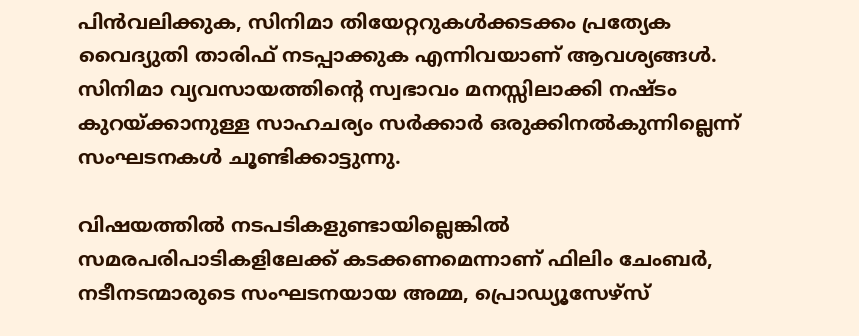പിൻവലിക്കുക, സിനിമാ തിയേറ്ററുകൾക്കടക്കം പ്രത്യേക വൈദ്യുതി താരിഫ് നടപ്പാക്കുക എന്നിവയാണ് ആവശ്യങ്ങൾ. സിനിമാ വ്യവസായത്തിന്റെ സ്വഭാവം മനസ്സിലാക്കി നഷ്ടം കുറയ്ക്കാനുള്ള സാഹചര്യം സർക്കാർ ഒരുക്കിനൽകുന്നില്ലെന്ന് സംഘടനകൾ ചൂണ്ടിക്കാട്ടുന്നു.

വിഷയത്തിൽ നടപടികളുണ്ടായില്ലെങ്കിൽ സമരപരിപാടികളിലേക്ക് കടക്കണമെന്നാണ് ഫിലിം ചേംബർ, നടീനടന്മാരുടെ സംഘടനയായ അമ്മ, പ്രൊഡ്യൂസേഴ്സ്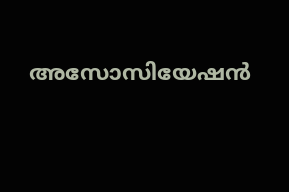അസോസിയേഷൻ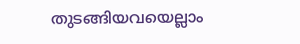തുടങ്ങിയവയെല്ലാം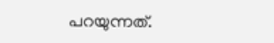പറയുന്നത്.